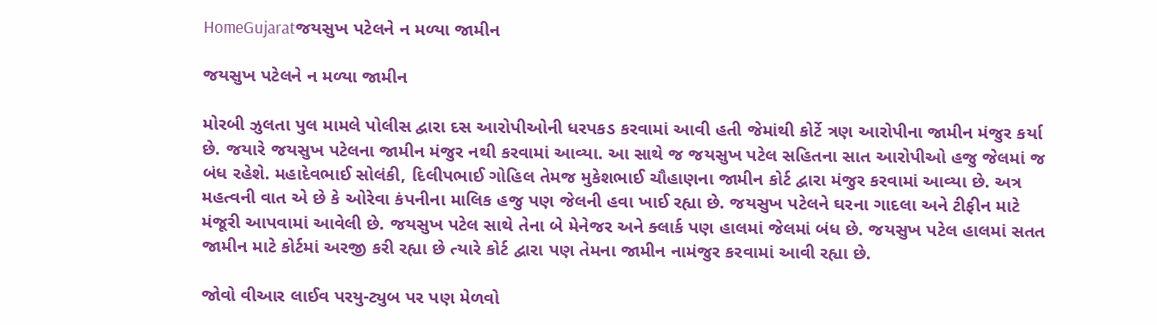HomeGujaratજયસુખ પટેલને ન મળ્યા જામીન

જયસુખ પટેલને ન મળ્યા જામીન

મોરબી ઝુલતા પુલ મામલે પોલીસ દ્વારા દસ આરોપીઓની ધરપકડ કરવામાં આવી હતી જેમાંથી કોર્ટે ત્રણ આરોપીના જામીન મંજુર કર્યા છે. જયારે જયસુખ પટેલના જામીન મંજુર નથી કરવામાં આવ્યા. આ સાથે જ જયસુખ પટેલ સહિતના સાત આરોપીઓ હજુ જેલમાં જ બંધ રહેશે. મહાદેવભાઈ સોલંકી, દિલીપભાઈ ગોહિલ તેમજ મુકેશભાઈ ચૌહાણના જામીન કોર્ટ દ્વારા મંજુર કરવામાં આવ્યા છે. અત્ર મહત્વની વાત એ છે કે ઓરેવા કંપનીના માલિક હજુ પણ જેલની હવા ખાઈ રહ્યા છે. જયસુખ પટેલને ઘરના ગાદલા અને ટીફીન માટે મંજૂરી આપવામાં આવેલી છે. જયસુખ પટેલ સાથે તેના બે મેનેજર અને ક્લાર્ક પણ હાલમાં જેલમાં બંધ છે. જયસુખ પટેલ હાલમાં સતત જામીન માટે કોર્ટમાં અરજી કરી રહ્યા છે ત્યારે કોર્ટ દ્વારા પણ તેમના જામીન નામંજુર કરવામાં આવી રહ્યા છે.

જોવો વીઆર લાઈવ પરયુ-ટ્યુબ પર પણ મેળવો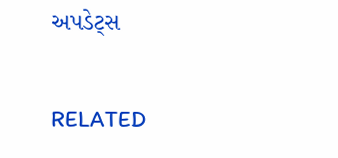અપડેટ્સ

RELATED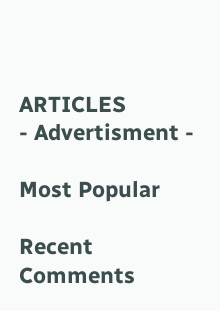ARTICLES
- Advertisment -

Most Popular

Recent Comments